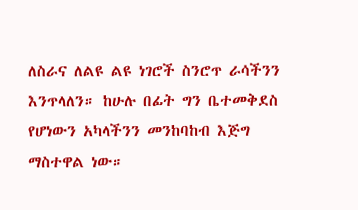ለስራና ለልዩ ልዩ ነገሮች ስንሮጥ ራሳችንን እንጥላለን። ከሁሉ በፊት ግን ቤተመቅደስ የሆነውን አካላችንን መንከባከብ እጅግ ማስተዋል ነው።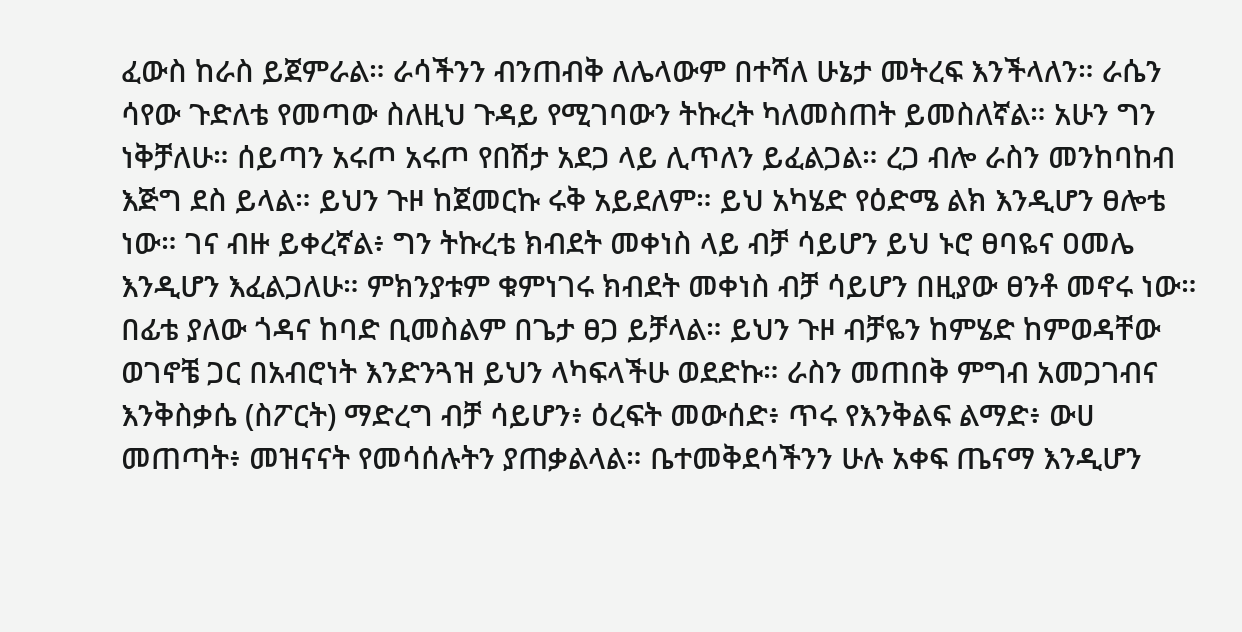ፈውስ ከራስ ይጀምራል። ራሳችንን ብንጠብቅ ለሌላውም በተሻለ ሁኔታ መትረፍ እንችላለን። ራሴን ሳየው ጉድለቴ የመጣው ስለዚህ ጉዳይ የሚገባውን ትኩረት ካለመስጠት ይመስለኛል። አሁን ግን ነቅቻለሁ። ሰይጣን አሩጦ አሩጦ የበሽታ አደጋ ላይ ሊጥለን ይፈልጋል። ረጋ ብሎ ራስን መንከባከብ እጅግ ደስ ይላል። ይህን ጉዞ ከጀመርኩ ሩቅ አይደለም። ይህ አካሄድ የዕድሜ ልክ እንዲሆን ፀሎቴ ነው። ገና ብዙ ይቀረኛል፥ ግን ትኩረቴ ክብደት መቀነስ ላይ ብቻ ሳይሆን ይህ ኑሮ ፀባዬና ዐመሌ እንዲሆን እፈልጋለሁ። ምክንያቱም ቁምነገሩ ክብደት መቀነስ ብቻ ሳይሆን በዚያው ፀንቶ መኖሩ ነው። በፊቴ ያለው ጎዳና ከባድ ቢመስልም በጌታ ፀጋ ይቻላል። ይህን ጉዞ ብቻዬን ከምሄድ ከምወዳቸው ወገኖቼ ጋር በአብሮነት እንድንጓዝ ይህን ላካፍላችሁ ወደድኩ። ራስን መጠበቅ ምግብ አመጋገብና እንቅስቃሴ (ስፖርት) ማድረግ ብቻ ሳይሆን፥ ዕረፍት መውሰድ፥ ጥሩ የእንቅልፍ ልማድ፥ ውሀ መጠጣት፥ መዝናናት የመሳሰሉትን ያጠቃልላል። ቤተመቅደሳችንን ሁሉ አቀፍ ጤናማ እንዲሆን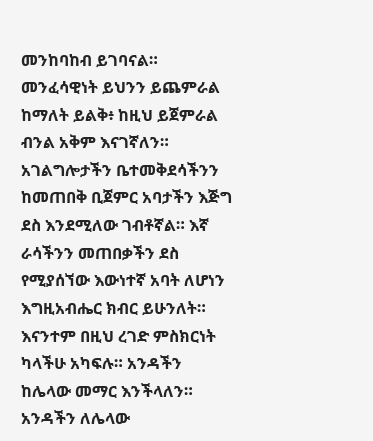መንከባከብ ይገባናል። መንፈሳዊነት ይህንን ይጨምራል ከማለት ይልቅ፥ ከዚህ ይጀምራል ብንል አቅም እናገኛለን። አገልግሎታችን ቤተመቅደሳችንን ከመጠበቅ ቢጀምር አባታችን እጅግ ደስ እንደሚለው ገብቶኛል። እኛ ራሳችንን መጠበቃችን ደስ የሚያሰኘው እውነተኛ አባት ለሆነን እግዚአብሔር ክብር ይሁንለት። እናንተም በዚህ ረገድ ምስክርነት ካላችሁ አካፍሉ። አንዳችን ከሌላው መማር እንችላለን። አንዳችን ለሌላው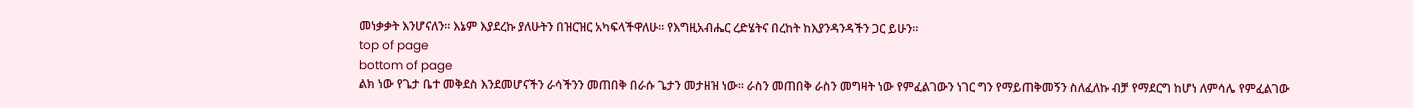መነቃቃት እንሆናለን። እኔም እያደረኩ ያለሁትን በዝርዝር አካፍላችዋለሁ። የእግዚአብሔር ረድሄትና በረከት ከእያንዳንዳችን ጋር ይሁን።
top of page
bottom of page
ልክ ነው የጌታ ቤተ መቅደስ እንደመሆናችን ራሳችንን መጠበቅ በራሱ ጌታን መታዘዝ ነው። ራስን መጠበቅ ራስን መግዛት ነው የምፈልገውን ነገር ግን የማይጠቅመኝን ስለፈለኩ ብቻ የማደርግ ከሆነ ለምሳሌ የምፈልገው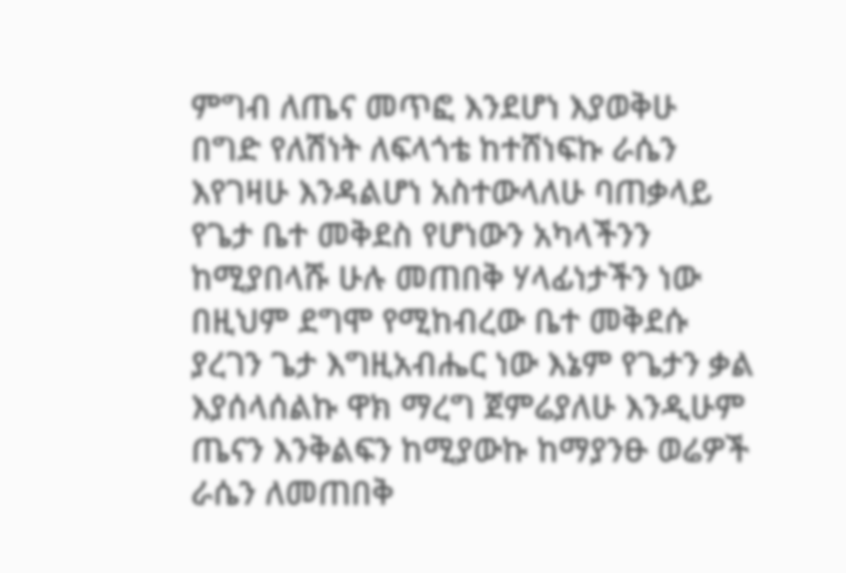ምግብ ለጤና መጥፎ እንደሆነ እያወቅሁ በግድ የለሽነት ለፍላጎቴ ከተሸነፍኩ ራሴን እየገዛሁ እንዳልሆነ አስተውላለሁ ባጠቃላይ የጌታ ቤተ መቅደስ የሆነውን አካላችንን ከሚያበላሹ ሁሉ መጠበቅ ሃላፊነታችን ነው በዚህም ደግሞ የሚከብረው ቤተ መቅደሱ ያረገን ጌታ እግዚአብሔር ነው እኔም የጌታን ቃል እያሰላሰልኩ ዋክ ማረግ ጀምሬያለሁ እንዲሁም ጤናን እንቅልፍን ከሚያውኩ ከማያንፁ ወሬዎች ራሴን ለመጠበቅ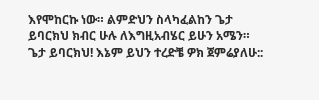እየሞከርኩ ነው። ልምድህን ስላካፈልከን ጌታ ይባርክህ ክብር ሁሉ ለእግዚአብሄር ይሁን አሜን።
ጌታ ይባርክህ! እኔም ይህን ተረድቼ ዎክ ጀምሬያለሁ::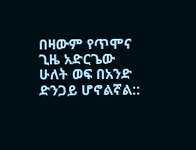በዛውም የጥሞና ጊዜ አድርጌው ሁለት ወፍ በአንድ ድንጋይ ሆኖልኛል::